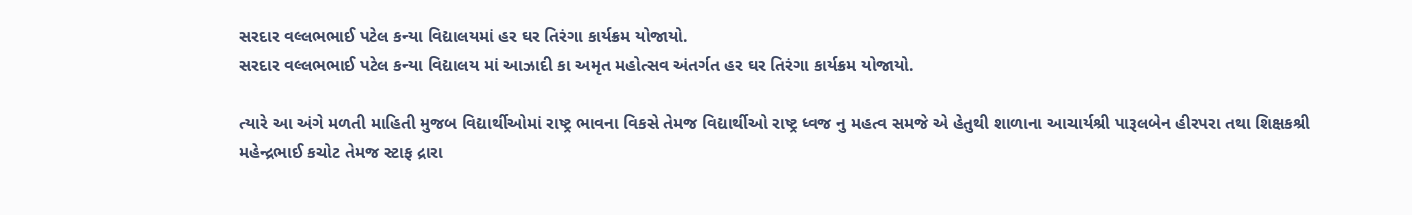સરદાર વલ્લભભાઈ પટેલ કન્યા વિદ્યાલયમાં હર ઘર તિરંગા કાર્યક્રમ યોજાયો.
સરદાર વલ્લભભાઈ પટેલ કન્યા વિદ્યાલય માં આઝાદી કા અમૃત મહોત્સવ અંતર્ગત હર ઘર તિરંગા કાર્યક્રમ યોજાયો.

ત્યારે આ અંગે મળતી માહિતી મુજબ વિદ્યાર્થીઓમાં રાષ્ટ્ર ભાવના વિકસે તેમજ વિદ્યાર્થીઓ રાષ્ટ્ર ધ્વજ નુ મહત્વ સમજે એ હેતુથી શાળાના આચાર્યશ્રી પારૂલબેન હીરપરા તથા શિક્ષકશ્રી મહેન્દ્રભાઈ કચોટ તેમજ સ્ટાફ દ્રારા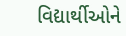વિદ્યાર્થીઓને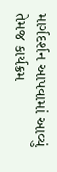માર્ગદર્શન આપવામાં આવ્યું તેમજ કાર્યક્રમ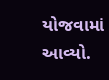યોજવામાં આવ્યો.